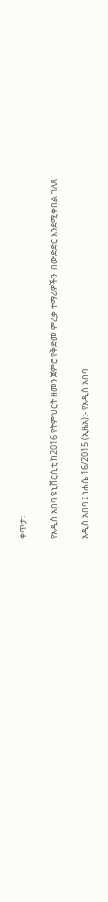ቀጥታ፡

የአዲስ አበባ ዩኒቨርሲቲ ከ2016 የትምህርት ዘመን ጀምሮ የቅድመ ምረቃ ተማሪዎችን  በውድድር እንደሚቀበል ገለጸ

አዲስ አበባ ፤ ነሐሴ 16/2015 (ኢዜአ):- የአዲስ አበባ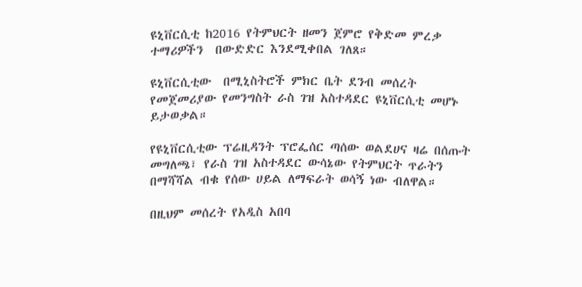ዩኒቨርሲቲ ከ2016 የትምህርት ዘመን ጀምሮ የቅድመ ምረቃ ተማሪዎችን  በውድድር እንደሚቀበል ገለጸ።

ዩኒቨርሲቲው  በሚኒስትሮች ምክር ቤት ደንብ መሰረት የመጀመሪያው የመንግስት ራስ ገዝ አስተዳደር ዩኒቨርሲቲ መሆኑ ይታወቃል።

የዩኒቨርሲቲው ፕሬዚዳንት ፕሮፌሰር ጣሰው ወልደሀና ዛሬ በሰጡት መግለጫ፣ የራስ ገዝ አስተዳደር ውሳኔው የትምህርት ጥራትን በማሻሻል ብቁ የሰው ሀይል ለማፍራት ወሳኝ ነው ብለዋል።

በዚህም መሰረት የአዲስ አበባ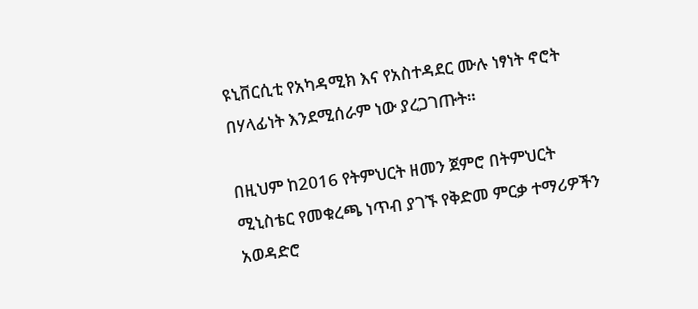ዩኒቨርሲቲ የአካዳሚክ እና የአስተዳደር ሙሉ ነፃነት ኖሮት በሃላፊነት እንደሚሰራም ነው ያረጋገጡት።

በዚህም ከ2016 የትምህርት ዘመን ጀምሮ በትምህርት ሚኒስቴር የመቁረጫ ነጥብ ያገኙ የቅድመ ምርቃ ተማሪዎችን አወዳድሮ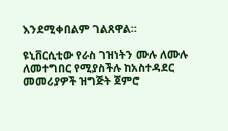እንደሚቀበልም ገልጸዋል።

ዩኒቨርሲቲው የራስ ገዝነትን ሙሉ ለሙሉ ለመተግበር የሚያስችሉ ከአስተዳደር መመሪያዎች ዝግጅት ጀምሮ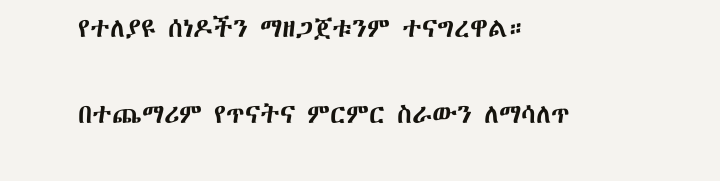የተለያዩ ሰነዶችን ማዘጋጀቱንም ተናግረዋል።

በተጨማሪም የጥናትና ምርምር ስራውን ለማሳለጥ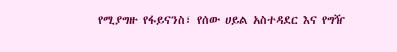የሚያግዙ የፋይናንስ፣ የሰው ሀይል አስተዳደር እና የግዥ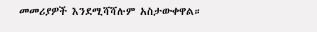መመሪያዎች እንደሚሻሻሉም አስታውቀዋል።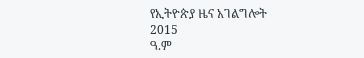የኢትዮጵያ ዜና አገልግሎት
2015
ዓ.ም